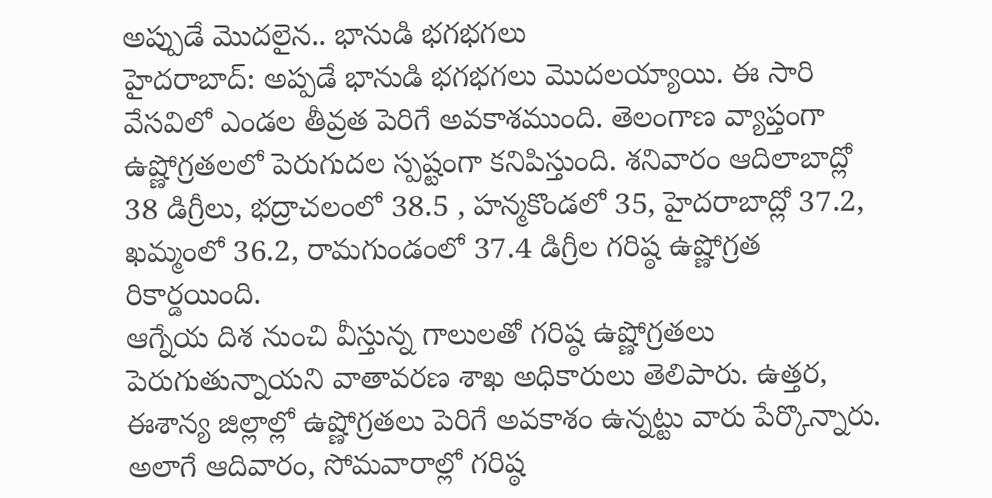అప్పుడే మొదలైన.. భానుడి భగభగలు
హైదరాబాద్: అప్పడే భానుడి భగభగలు మొదలయ్యాయి. ఈ సారి వేసవిలో ఎండల తీవ్రత పెరిగే అవకాశముంది. తెలంగాణ వ్యాప్తంగా ఉష్ణోగ్రతలలో పెరుగుదల స్పష్టంగా కనిపిస్తుంది. శనివారం ఆదిలాబాద్లో 38 డిగ్రీలు, భద్రాచలంలో 38.5 , హన్మకొండలో 35, హైదరాబాద్లో 37.2, ఖమ్మంలో 36.2, రామగుండంలో 37.4 డిగ్రీల గరిష్ఠ ఉష్ణోగ్రత రికార్డయింది.
ఆగ్నేయ దిశ నుంచి వీస్తున్న గాలులతో గరిష్ఠ ఉష్ణోగ్రతలు పెరుగుతున్నాయని వాతావరణ శాఖ అధికారులు తెలిపారు. ఉత్తర, ఈశాన్య జిల్లాల్లో ఉష్ణోగ్రతలు పెరిగే అవకాశం ఉన్నట్టు వారు పేర్కొన్నారు.
అలాగే ఆదివారం, సోమవారాల్లో గరిష్ఠ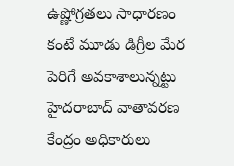ఉష్ణోగ్రతలు సాధారణం కంటే మూడు డిగ్రీల మేర పెరిగే అవకాశాలున్నట్టు హైదరాబాద్ వాతావరణ కేంద్రం అధికారులు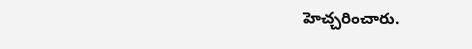హెచ్చరించారు.